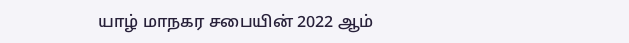யாழ் மாநகர சபையின் 2022 ஆம்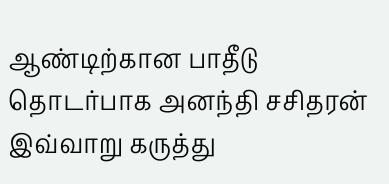ஆண்டிற்கான பாதீடு தொடர்பாக அனந்தி சசிதரன் இவ்வாறு கருத்து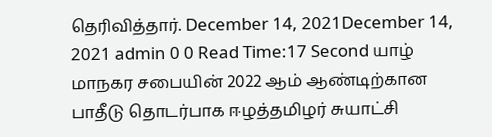தெரிவித்தார். December 14, 2021December 14, 2021 admin 0 0 Read Time:17 Second யாழ் மாநகர சபையின் 2022 ஆம் ஆண்டிற்கான பாதீடு தொடர்பாக ஈழத்தமிழர் சுயாட்சி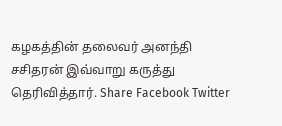கழகத்தின் தலைவர் அனந்தி சசிதரன் இவ்வாறு கருத்து தெரிவித்தார். Share Facebook Twitter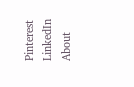Pinterest LinkedIn About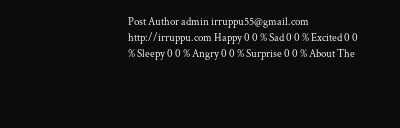Post Author admin irruppu55@gmail.com http://irruppu.com Happy 0 0 % Sad 0 0 % Excited 0 0 % Sleepy 0 0 % Angry 0 0 % Surprise 0 0 % About The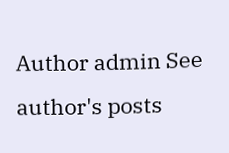Author admin See author's posts